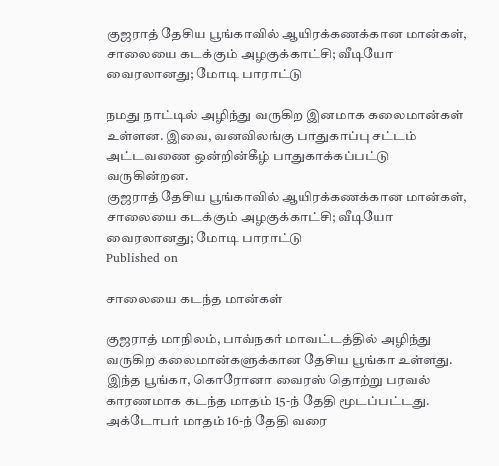குஜராத் தேசிய பூங்காவில் ஆயிரக்கணக்கான மான்கள், சாலையை கடக்கும் அழகுக்காட்சி; வீடியோ வைரலானது; மோடி பாராட்டு

நமது நாட்டில் அழிந்து வருகிற இனமாக கலைமான்கள் உள்ளன. இவை, வனவிலங்கு பாதுகாப்பு சட்டம் அட்டவணை ஒன்றின்கீழ் பாதுகாக்கப்பட்டு வருகின்றன.
குஜராத் தேசிய பூங்காவில் ஆயிரக்கணக்கான மான்கள், சாலையை கடக்கும் அழகுக்காட்சி; வீடியோ வைரலானது; மோடி பாராட்டு
Published on

சாலையை கடந்த மான்கள்

குஜராத் மாநிலம், பாவ்நகர் மாவட்டத்தில் அழிந்து வருகிற கலைமான்களுக்கான தேசிய பூங்கா உள்ளது. இந்த பூங்கா, கொரோனா வைரஸ் தொற்று பரவல் காரணமாக கடந்த மாதம் 15-ந் தேதி மூடப்பட்டது. அக்டோபர் மாதம் 16-ந் தேதி வரை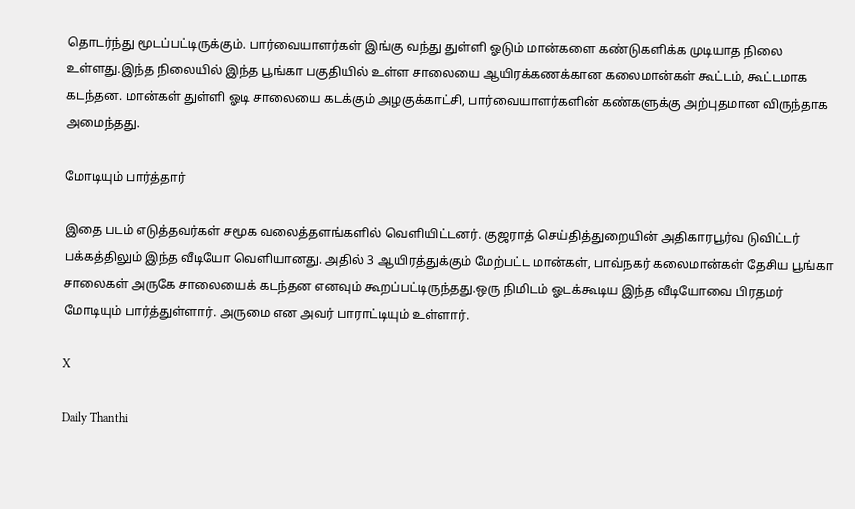தொடர்ந்து மூடப்பட்டிருக்கும். பார்வையாளர்கள் இங்கு வந்து துள்ளி ஓடும் மான்களை கண்டுகளிக்க முடியாத நிலை உள்ளது.இந்த நிலையில் இந்த பூங்கா பகுதியில் உள்ள சாலையை ஆயிரக்கணக்கான கலைமான்கள் கூட்டம், கூட்டமாக கடந்தன. மான்கள் துள்ளி ஓடி சாலையை கடக்கும் அழகுக்காட்சி, பார்வையாளர்களின் கண்களுக்கு அற்புதமான விருந்தாக அமைந்தது.

மோடியும் பார்த்தார்

இதை படம் எடுத்தவர்கள் சமூக வலைத்தளங்களில் வெளியிட்டனர். குஜராத் செய்தித்துறையின் அதிகாரபூர்வ டுவிட்டர் பக்கத்திலும் இந்த வீடியோ வெளியானது. அதில் 3 ஆயிரத்துக்கும் மேற்பட்ட மான்கள், பாவ்நகர் கலைமான்கள் தேசிய பூங்கா சாலைகள் அருகே சாலையைக் கடந்தன எனவும் கூறப்பட்டிருந்தது.ஒரு நிமிடம் ஓடக்கூடிய இந்த வீடியோவை பிரதமர் மோடியும் பார்த்துள்ளார். அருமை என அவர் பாராட்டியும் உள்ளார்.

X

Daily Thanthi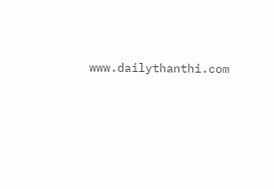www.dailythanthi.com